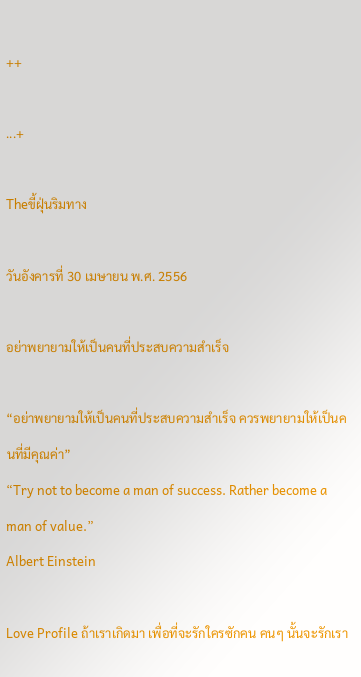++

...+

Theขี้ฝุ่นริมทาง

วันอังคารที่ 30 เมษายน พ.ศ. 2556

อย่าพยายามให้เป็นคนที่ประสบความสำเร็จ

“อย่าพยายามให้เป็นคนที่ประสบความสำเร็จ ควรพยายามให้เป็นคนที่มีคุณค่า”
“Try not to become a man of success. Rather become a man of value.”
Albert Einstein

Love Profile ถ้าเราเกิดมา เพื่อที่จะรักใครซักคน คนๆ นั้นจะรักเรา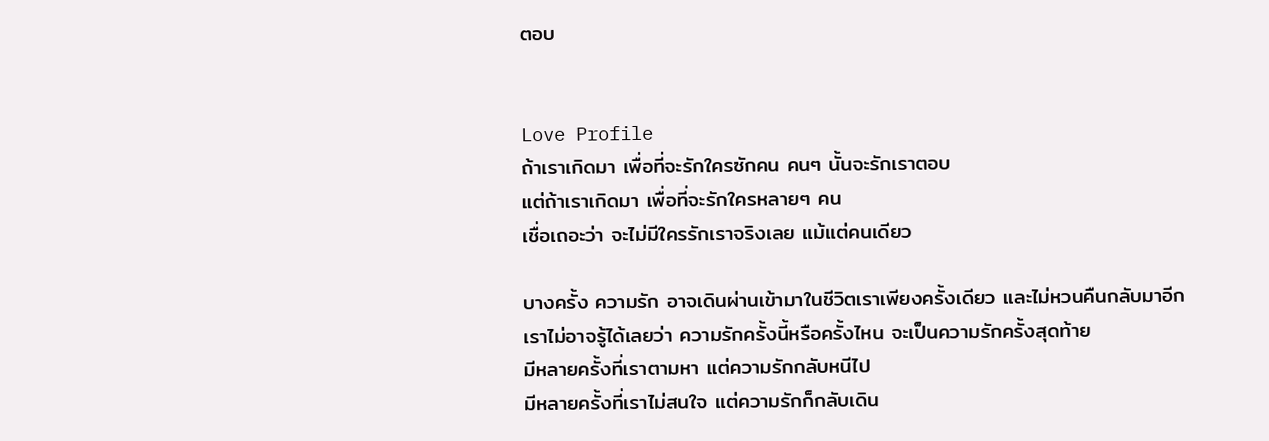ตอบ


Love Profile
ถ้าเราเกิดมา เพื่อที่จะรักใครซักคน คนๆ นั้นจะรักเราตอบ
แต่ถ้าเราเกิดมา เพื่อที่จะรักใครหลายๆ คน
เชื่อเถอะว่า จะไม่มีใครรักเราจริงเลย แม้แต่คนเดียว

บางครั้ง ความรัก อาจเดินผ่านเข้ามาในชีวิตเราเพียงครั้งเดียว และไม่หวนคืนกลับมาอีก
เราไม่อาจรู้ได้เลยว่า ความรักครั้งนี้หรือครั้งไหน จะเป็นความรักครั้งสุดท้าย
มีหลายครั้งที่เราตามหา แต่ความรักกลับหนีไป
มีหลายครั้งที่เราไม่สนใจ แต่ความรักก็กลับเดิน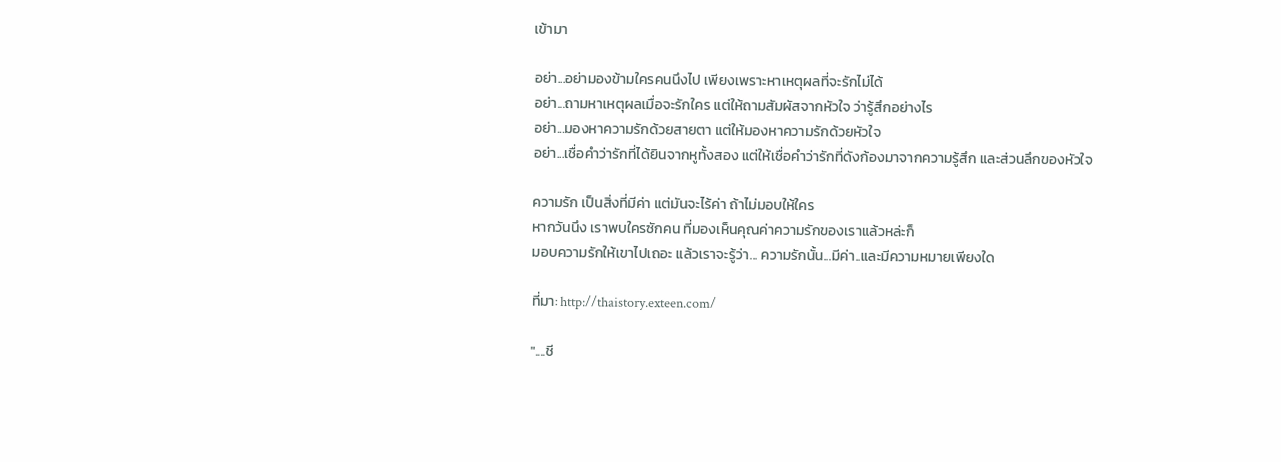เข้ามา

อย่า...อย่ามองข้ามใครคนนึงไป เพียงเพราะหาเหตุผลที่จะรักไม่ได้
อย่า...ถามหาเหตุผลเมื่อจะรักใคร แต่ให้ถามสัมผัสจากหัวใจ ว่ารู้สึกอย่างไร
อย่า...มองหาความรักด้วยสายตา แต่ให้มองหาความรักด้วยหัวใจ
อย่า...เชื่อคำว่ารักที่ได้ยินจากหูทั้งสอง แต่ให้เชื่อคำว่ารักที่ดังก้องมาจากความรู้สึก และส่วนลึกของหัวใจ

ความรัก เป็นสิ่งที่มีค่า แต่มันจะไร้ค่า ถ้าไม่มอบให้ใคร
หากวันนึง เราพบใครซักคน ที่มองเห็นคุณค่าความรักของเราแล้วหล่ะก็
มอบความรักให้เขาไปเถอะ แล้วเราจะรู้ว่า... ความรักนั้น...มีค่า..และมีความหมายเพียงใด

ที่มา: http://thaistory.exteen.com/

"....ชี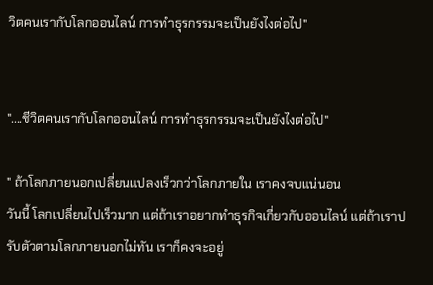วิตคนเรากับโลกออนไลน์ การทำธุรกรรมจะเป็นยังไงต่อไป"


"....ชีวิตคนเรากับโลกออนไลน์ การทำธุรกรรมจะเป็นยังไงต่อไป"

" ถ้าโลกภายนอกเปลี่ยนแปลงเร็วกว่าโลกภายใน เราคงจบแน่นอน
วันนี้ โลกเปลี่ยนไปเร็วมาก แต่ถ้าเราอยากทำธุรกิจเกี่ยวกับออนไลน์ แต่ถ้าเราปรับตัวตามโลกภายนอกไม่ทัน เราก็คงจะอยู่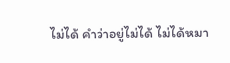ไม่ได้ คำว่าอยู่ไม่ได้ ไม่ได้หมา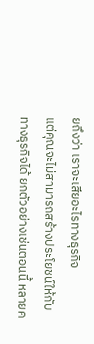ยถึงว่า เราจะเสียอะไรทางธุรกิจ
แต่คุณจะไม่สามารถสร้างประโยชน์ให้กับทางธุรกิจได้ ยกตัวอย่างเช่นตอนนี้ หลายค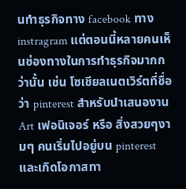นทำธุรกิจทาง facebook ทาง instragram แต่ตอนนี้หลายคนเห็นช่องทางในการทำธุรกิจมากกว่านั้น เช่น โซเชียลเนตเวิร์ตที่ชื่อว่า pinterest สำหรับนำเสนองาน Art เฟอนิเจอร์ หรือ สิ่งสวยๆงามๆ คนเริ่มไปอยู่บน pinterest และเกิดโอกาสทา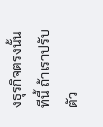งธุรกิจตรงนั้น
ทีนี้ ถ้าเราปรับตัว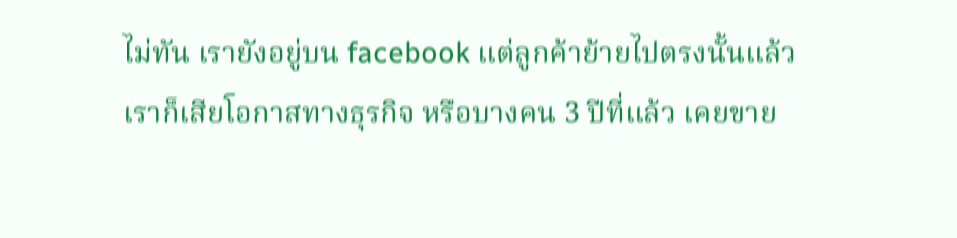ไม่ทัน เรายังอยู่บน facebook แต่ลูกค้าย้ายไปตรงนั้นแล้ว เราก็เสียโอกาสทางธุรกิจ หรือบางคน 3 ปีที่แล้ว เคยขาย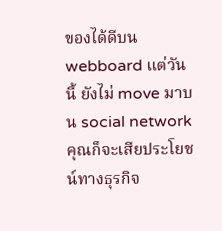ของได้ดีบน webboard แต่วันนี้ ยังไม่ move มาบน social network คุณก็จะเสียประโยชน์ทางธุรกิจ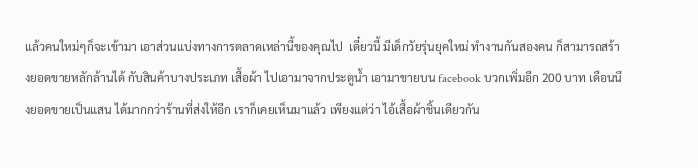แล้วคนใหม่ๆก็จะเข้ามา เอาส่วนแบ่งทางการตลาดเหล่านี้ของคุณไป  เดี๋ยวนี้ มีเด็กวัยรุ่นยุคใหม่ ทำงานกันสองคน ก็สามารถสร้างยอดขายหลักล้านได้ กับสินค้าบางประเภท เสื้อผ้า ไปเอามาจากประตูน้ำ เอามาขายบน facebook บวกเพิ่มอีก 200 บาท เดือนนึงยอดขายเป็นแสน ได้มากกว่าร้านที่ส่งให้อีก เราก็เคยเห็นมาแล้ว เพียงแต่ว่า ไอ้เสื้อผ้าชิ้นเดียวกัน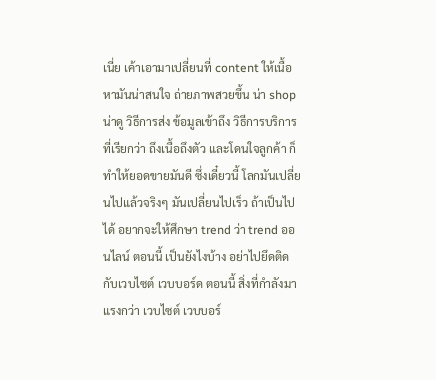เนี่ย เค้าเอามาเปลี่ยนที่ content ให้เนื้อหามันน่าสนใจ ถ่ายภาพสวยขึ้น น่า shop น่าดู วิธีการส่ง ข้อมูลเข้าถึง วิธีการบริการที่เรียกว่า ถึงเนื้อถึงตัว และโดนใจลูกค้า ก็ทำให้ยอดขายมันดี ซึ่งเดี๋ยวนี้ โลกมันเปลี่ยนไปแล้วจริงๆ มันเปลี่ยนไปเร็ว ถ้าเป็นไปได้ อยากจะให้ศึกษา trend ว่า trend ออนไลน์ ตอนนี้ เป็นยังไงบ้าง อย่าไปยึดติดกับเวบไซต์ เวบบอร์ด ตอนนี้ สิ่งที่กำลังมาแรงกว่า เวบไซต์ เวบบอร์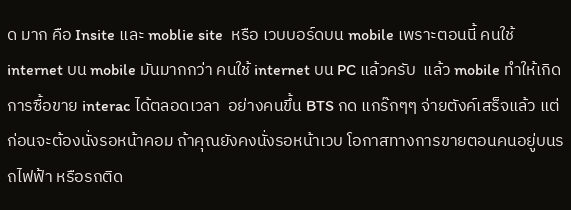ด มาก คือ Insite และ moblie site  หรือ เวบบอร์ดบน mobile เพราะตอนนี้ คนใช้ internet บน mobile มันมากกว่า คนใช้ internet บน PC แล้วครับ  แล้ว mobile ทำให้เกิดการซื้อขาย interac ได้ตลอดเวลา  อย่างคนขึ้น BTS กด แกร๊กๆๆ จ่ายตังค์เสร็จแล้ว แต่ก่อนจะต้องนั่งรอหน้าคอม ถ้าคุณยังคงนั่งรอหน้าเวบ โอกาสทางการขายตอนคนอยู่บนรถไฟฟ้า หรือรถติด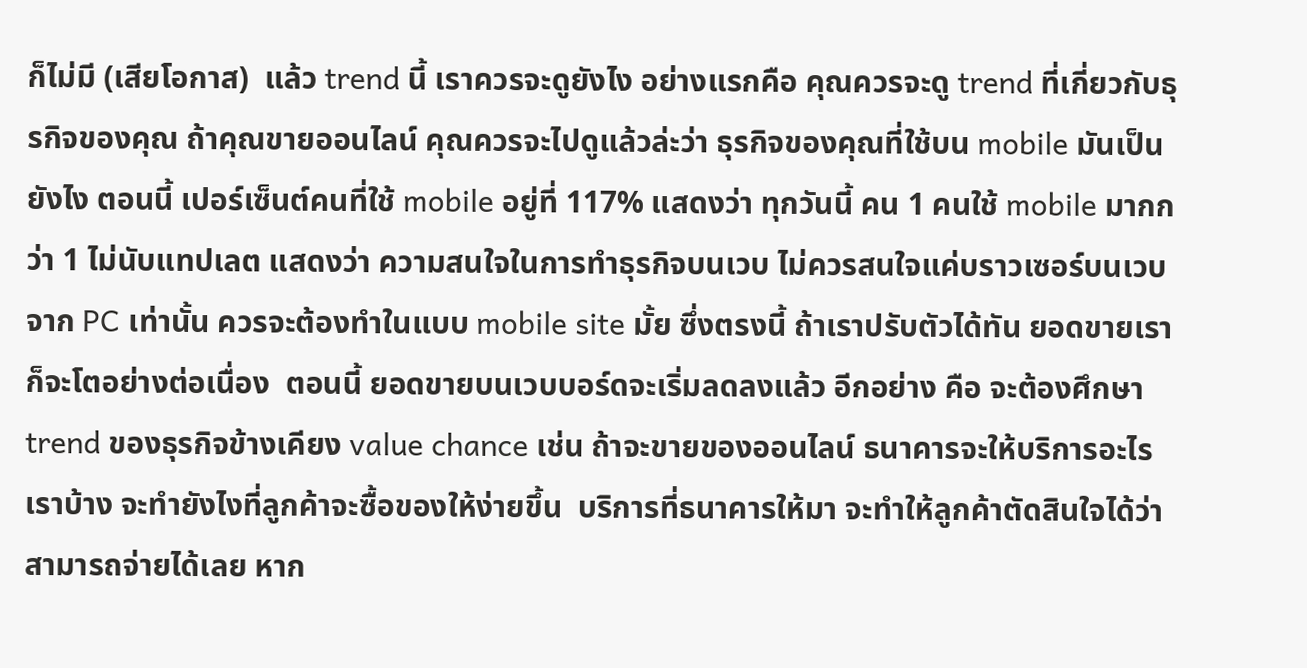ก็ไม่มี (เสียโอกาส)  แล้ว trend นี้ เราควรจะดูยังไง อย่างแรกคือ คุณควรจะดู trend ที่เกี่ยวกับธุรกิจของคุณ ถ้าคุณขายออนไลน์ คุณควรจะไปดูแล้วล่ะว่า ธุรกิจของคุณที่ใช้บน mobile มันเป็นยังไง ตอนนี้ เปอร์เซ็นต์คนที่ใช้ mobile อยู่ที่ 117% แสดงว่า ทุกวันนี้ คน 1 คนใช้ mobile มากกว่า 1 ไม่นับแทปเลต แสดงว่า ความสนใจในการทำธุรกิจบนเวบ ไม่ควรสนใจแค่บราวเซอร์บนเวบ จาก PC เท่านั้น ควรจะต้องทำในแบบ mobile site มั้ย ซึ่งตรงนี้ ถ้าเราปรับตัวได้ทัน ยอดขายเราก็จะโตอย่างต่อเนื่อง  ตอนนี้ ยอดขายบนเวบบอร์ดจะเริ่มลดลงแล้ว อีกอย่าง คือ จะต้องศึกษา trend ของธุรกิจข้างเคียง value chance เช่น ถ้าจะขายของออนไลน์ ธนาคารจะให้บริการอะไรเราบ้าง จะทำยังไงที่ลูกค้าจะซื้อของให้ง่ายขึ้น  บริการที่ธนาคารให้มา จะทำให้ลูกค้าตัดสินใจได้ว่า สามารถจ่ายได้เลย หาก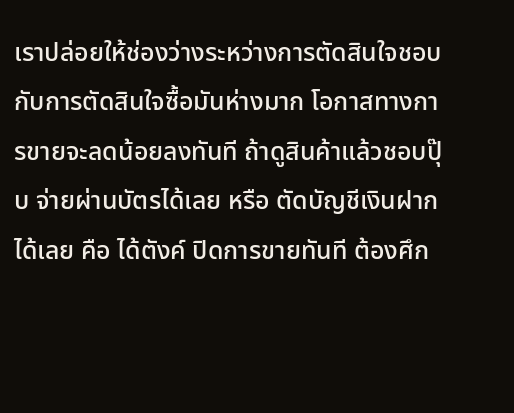เราปล่อยให้ช่องว่างระหว่างการตัดสินใจชอบ กับการตัดสินใจซื้อมันห่างมาก โอกาสทางการขายจะลดน้อยลงทันที ถ้าดูสินค้าแล้วชอบปุ๊บ จ่ายผ่านบัตรได้เลย หรือ ตัดบัญชีเงินฝากได้เลย คือ ได้ตังค์ ปิดการขายทันที ต้องศึก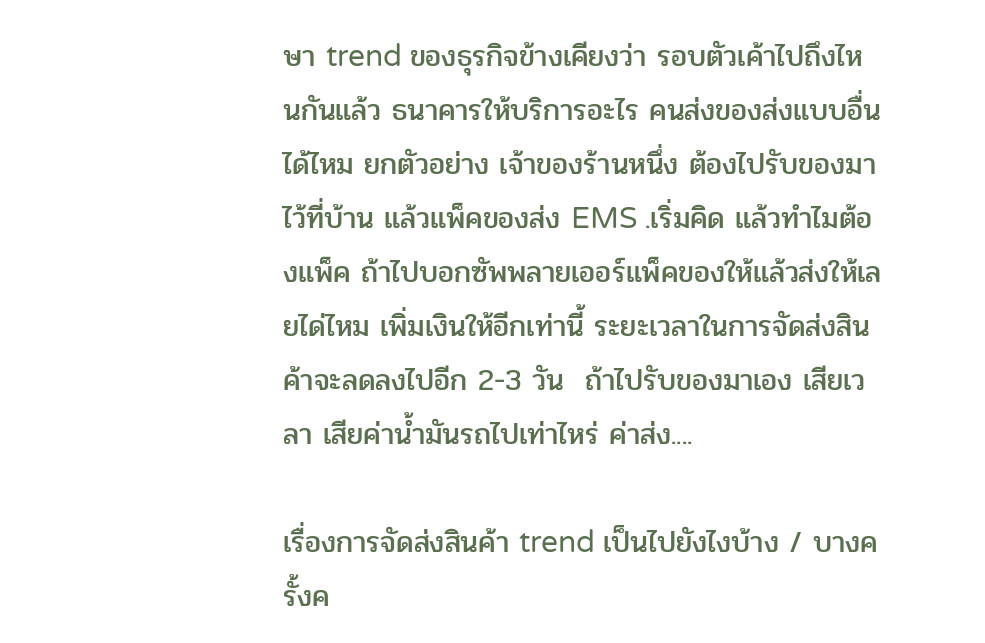ษา trend ของธุรกิจข้างเคียงว่า รอบตัวเค้าไปถึงไหนกันแล้ว ธนาคารให้บริการอะไร คนส่งของส่งแบบอื่นได้ไหม ยกตัวอย่าง เจ้าของร้านหนึ่ง ต้องไปรับของมาไว้ที่บ้าน แล้วแพ็คของส่ง EMS .เริ่มคิด แล้วทำไมต้องแพ็ค ถ้าไปบอกซัพพลายเออร์แพ็คของให้แล้วส่งให้เลยได่ไหม เพิ่มเงินให้อีกเท่านี้ ระยะเวลาในการจัดส่งสินค้าจะลดลงไปอีก 2-3 วัน  ถ้าไปรับของมาเอง เสียเวลา เสียค่าน้ำมันรถไปเท่าไหร่ ค่าส่ง....

เรื่องการจัดส่งสินค้า trend เป็นไปยังไงบ้าง / บางครั้งค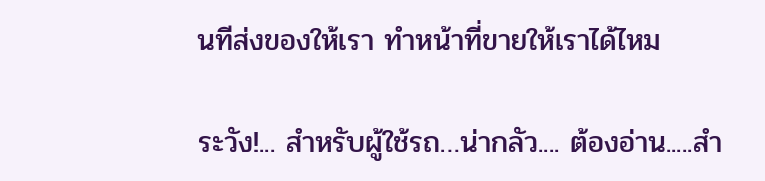นทีส่งของให้เรา ทำหน้าที่ขายให้เราได้ไหม

ระวัง!... สำหรับผู้ใช้รถ…น่ากลัว.... ต้องอ่าน.....สำ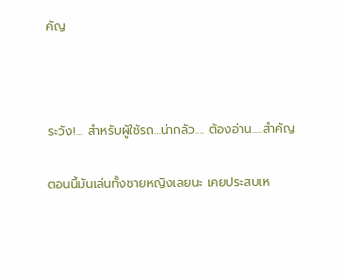คัญ



ระวัง!... สำหรับผู้ใช้รถ…น่ากลัว.... ต้องอ่าน.....สำคัญ

ตอนนี้มันเล่นทั้งชายหญิงเลยนะ เคยประสบเห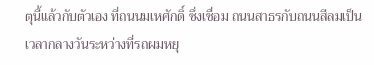ตุนี้แล้วกับตัวเอง ที่ถนนมเหศักดิ์ ซึ่งเชื่อม ถนนสาธรกับถนนสีลมเป็นเวลากลางวันระหว่างที่รถผมหยุ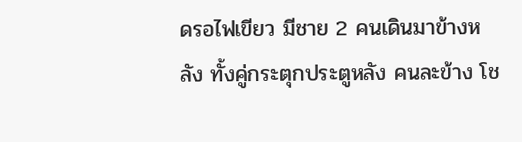ดรอไฟเขียว มีชาย 2 คนเดินมาข้างหลัง ทั้งคู่กระตุกประตูหลัง คนละข้าง โช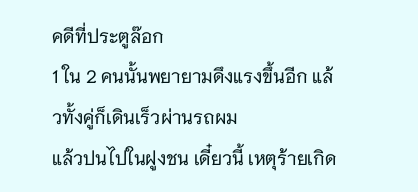คดีที่ประตูล๊อก
1 ใน 2 คนนั้นพยายามดึงแรงขึ้นอีก แล้วทั้งคู่ก็เดินเร็วผ่านรถผม
แล้วปนไปในฝูงชน เดี๋ยวนี้ เหตุร้ายเกิด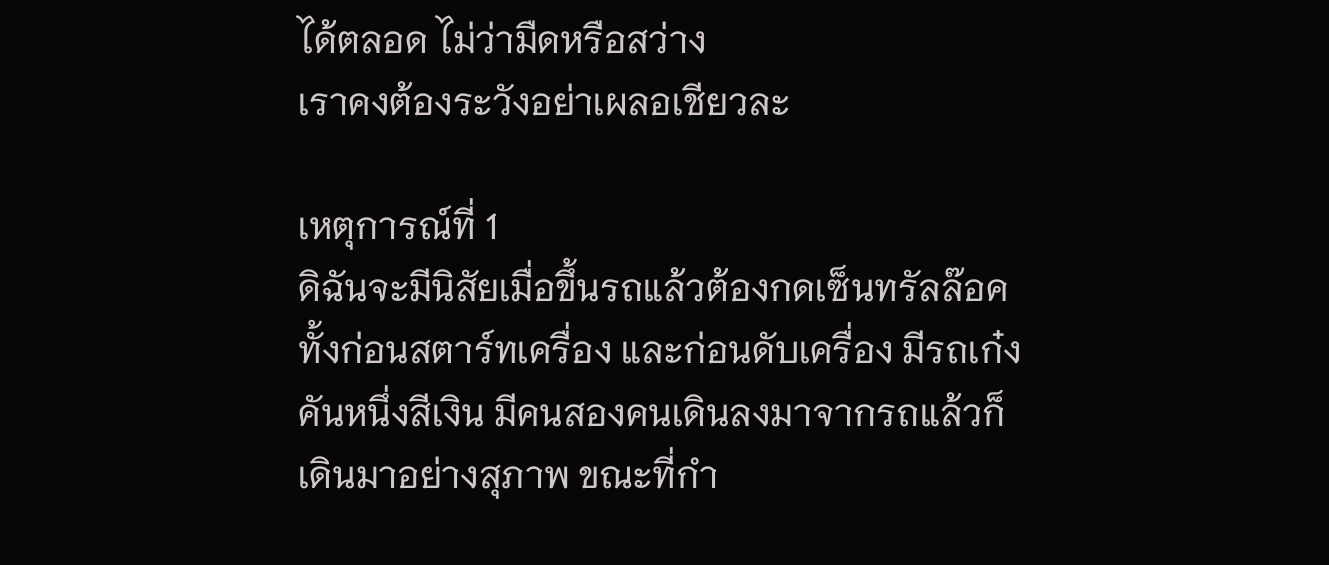ได้ตลอด ไม่ว่ามืดหรือสว่าง
เราคงต้องระวังอย่าเผลอเชียวละ

เหตุการณ์ที่ 1
ดิฉันจะมีนิสัยเมื่อขึ้นรถแล้วต้องกดเซ็นทรัลล๊อคทั้งก่อนสตาร์ทเครื่อง และก่อนดับเครื่อง มีรถเก๋งคันหนึ่งสีเงิน มีคนสองคนเดินลงมาจากรถแล้วก็เดินมาอย่างสุภาพ ขณะที่กำ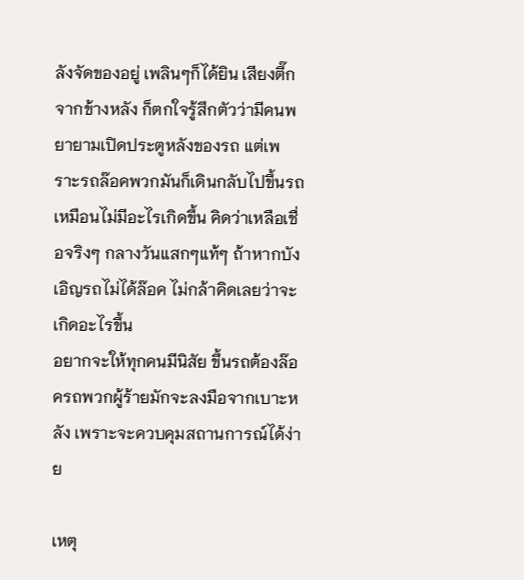ลังจัดของอยู่ เพลินๆก็ได้ยิน เสียงตึ๊กจากข้างหลัง ก็ตกใจรู้สึกตัวว่ามีคนพยายามเปิดประตูหลังของรถ แต่เพราะรถล๊อคพวกมันก็เดินกลับไปขึ้นรถเหมือนไม่มีอะไรเกิดขึ้น คิดว่าเหลือเชื่อจริงๆ กลางวันแสกๆแท้ๆ ถ้าหากบังเอิญรถไม่ได้ล๊อค ไม่กล้าคิดเลยว่าจะเกิดอะไรขึ้น
อยากจะให้ทุกคนมีนิสัย ขึ้นรถต้องล๊อครถพวกผู้ร้ายมักจะลงมือจากเบาะหลัง เพราะจะควบคุมสถานการณ์ได้ง่าย

เหตุ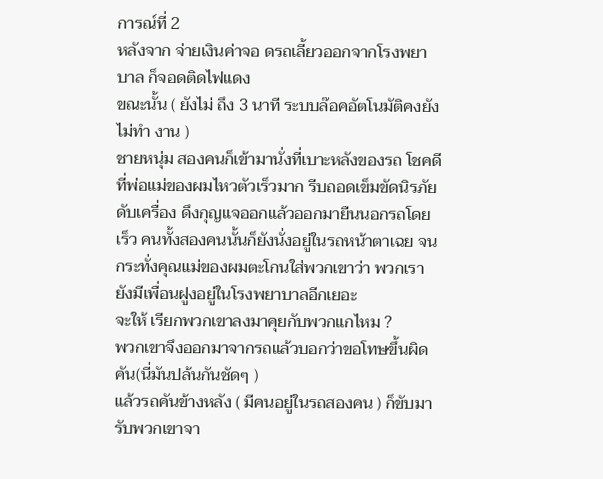การณ์ที่ 2
หลังจาก จ่ายเงินค่าจอ ดรถเลี้ยวออกจากโรงพยาบาล ก็จอดติดไฟแดง
ขณะนั้น ( ยังไม่ ถึง 3 นาที ระบบล๊อคอัตโนมัติคงยังไม่ทำ งาน )
ชายหนุ่ม สองคนก็เข้ามานั่งที่เบาะหลังของรถ โชคดีที่พ่อแม่ของผมไหวตัวเร็วมาก รีบถอดเข็มขัดนิรภัย ดับเครื่อง ดึงกุญแจออกแล้วออกมายืนนอกรถโดยเร็ว คนทั้งสองคนนั้นก็ยังนั่งอยู่ในรถหน้าตาเฉย จนกระทั่งคุณแม่ของผมตะโกนใส่พวกเขาว่า พวกเรายังมีเพื่อนฝูงอยู่ในโรงพยาบาลอีกเยอะ
จะให้ เรียกพวกเขาลงมาคุยกับพวกแกไหม ?
พวกเขาจึงออกมาจากรถแล้วบอกว่าขอโทษขึ้นผิดคัน(นี่มันปล้นกันชัดๆ )
แล้วรถคันข้างหลัง ( มีคนอยู่ในรถสองคน ) ก็ขับมารับพวกเขาจา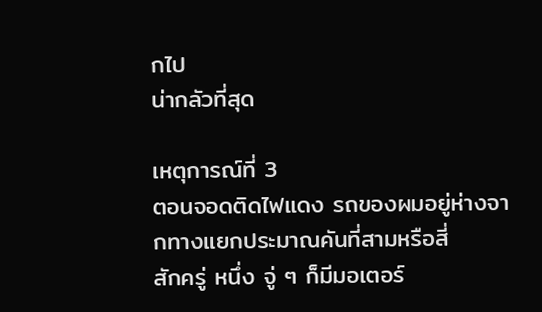กไป
น่ากลัวที่สุด

เหตุการณ์ที่ 3
ตอนจอดติดไฟแดง รถของผมอยู่ห่างจากทางแยกประมาณคันที่สามหรือสี่
สักครู่ หนึ่ง จู่ ๆ ก็มีมอเตอร์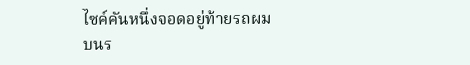ไซค์คันหนึ่งจอดอยู่ท้ายรถผม
บนร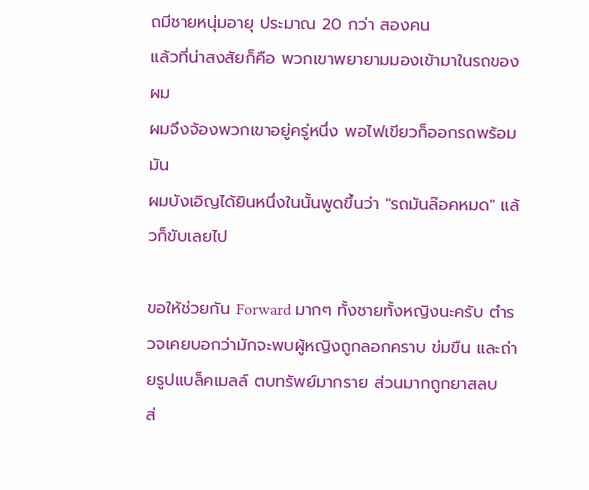ถมีชายหนุ่มอายุ ประมาณ 20 กว่า สองคน
แล้วที่น่าสงสัยก็คือ พวกเขาพยายามมองเข้ามาในรถของผม
ผมจึงจ้องพวกเขาอยู่ครู่หนึ่ง พอไฟเขียวก็ออกรถพร้อมมัน
ผมบังเอิญได้ยินหนึ่งในนั้นพูดขึ้นว่า "รถมันล๊อคหมด" แล้วก็ขับเลยไป

ขอให้ช่วยกัน Forward มากๆ ทั้งชายทั้งหญิงนะครับ ตำรวจเคยบอกว่ามักจะพบผู้หญิงถูกลอกคราบ ข่มขืน และถ่ายรูปแบล็คเมลล์ ตบทรัพย์มากราย ส่วนมากถูกยาสลบ
ส่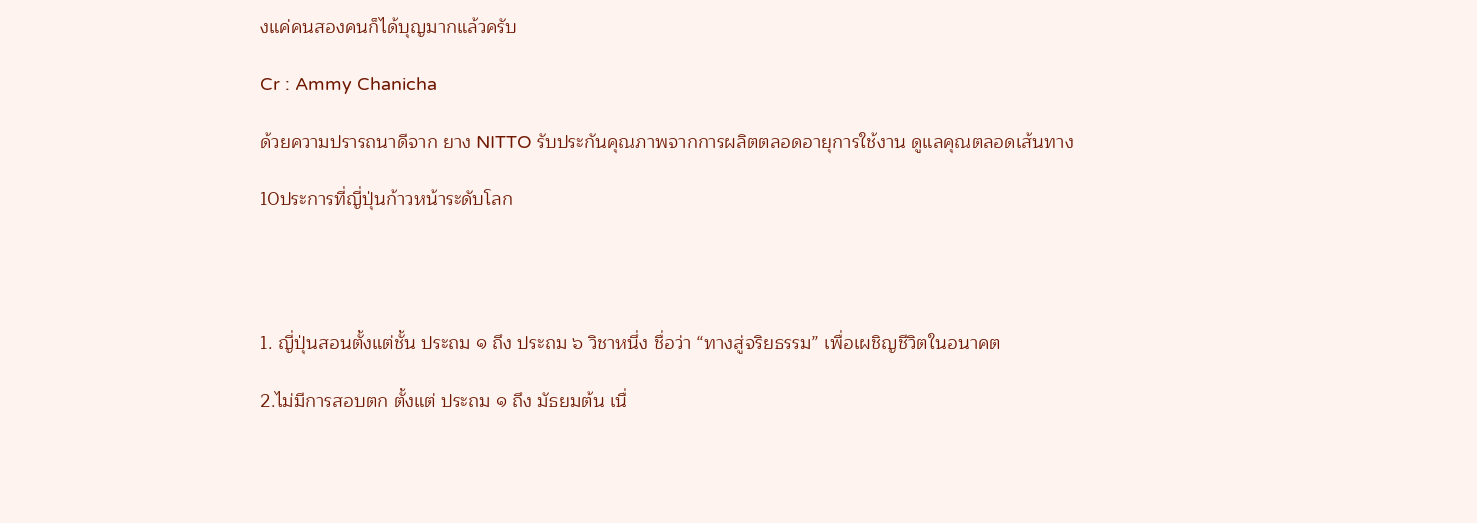งแค่คนสองคนก็ได้บุญมากแล้วครับ

Cr : Ammy Chanicha

ด้วยความปรารถนาดีจาก ยาง NITTO รับประกันคุณภาพจากการผลิตตลอดอายุการใช้งาน ดูแลคุณตลอดเส้นทาง

10ประการที่ญี่ปุ่นก้าวหน้าระดับโลก




1. ญี่ปุ่นสอนตั้งแต่ชั้น ประถม ๑ ถึง ประถม ๖ วิชาหนึ่ง ชื่อว่า “ทางสู่จริยธรรม” เพื่อเผชิญชีวิตในอนาคต

2.ไม่มีการสอบตก ตั้งแต่ ประถม ๑ ถึง มัธยมต้น เนื่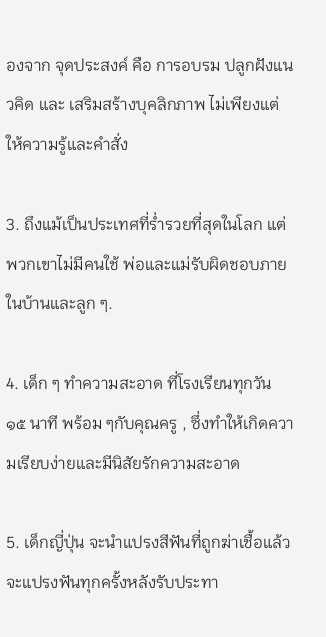องจาก จุดประสงค์ คือ การอบรม ปลูกฝังแนวคิด และ เสริมสร้างบุคลิกภาพ ไม่เพียงแต่ให้ความรู้และคำสั่ง

3. ถึงแม้เป็นประเทศที่รํ่ารวยที่สุดในโลก แต่พวกเขาไม่มีคนใช้ พ่อและแม่รับผิดชอบภายในบ้านและลูก ๆ.

4. เด็ก ๆ ทำความสะอาด ที่โรงเรียนทุกวัน ๑๕ นาที พร้อม ๆกับคุณครู , ซึ่งทำให้เกิดความเรียบง่ายและมีนิสัยรักความสะอาด

5. เด็กญี่ปุ่น จะนำแปรงสีฟันที่ถูกฆ่าเชื้อแล้ว จะแปรงฟันทุกครั้งหลังรับประทา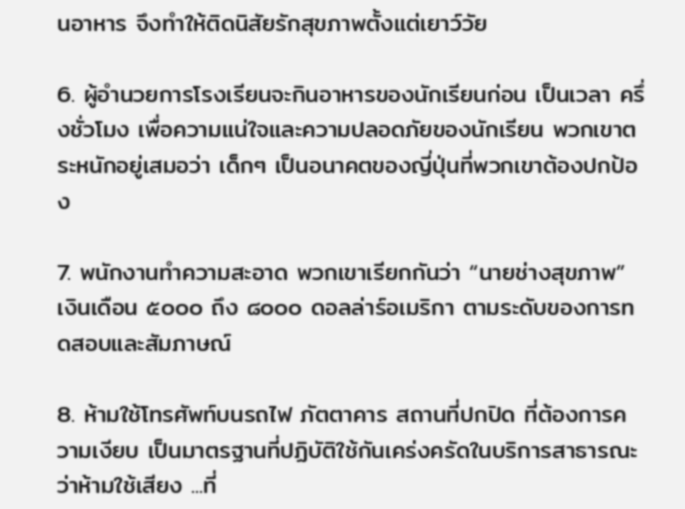นอาหาร จึงทำให้ติดนิสัยรักสุขภาพตั้งแต่เยาว์วัย

6. ผู้อำนวยการโรงเรียนจะกินอาหารของนักเรียนก่อน เป็นเวลา ครึ่งชั่วโมง เพื่อความแน่ใจและความปลอดภัยของนักเรียน พวกเขาตระหนักอยู่เสมอว่า เด็กๆ เป็นอนาคตของญี่ปุ่นที่พวกเขาต้องปกป้อง

7. พนักงานทำความสะอาด พวกเขาเรียกกันว่า “นายช่างสุขภาพ” เงินเดือน ๕๐๐๐ ถึง ๘๐๐๐ ดอลล่าร์อเมริกา ตามระดับของการทดสอบและสัมภาษณ์

8. ห้ามใช้โทรศัพท์บนรถไฟ ภัตตาคาร สถานที่ปกปิด ที่ต้องการความเงียบ เป็นมาตรฐานที่ปฏิบัติใช้กันเคร่งครัดในบริการสาธารณะว่าห้ามใช้เสียง ...ที่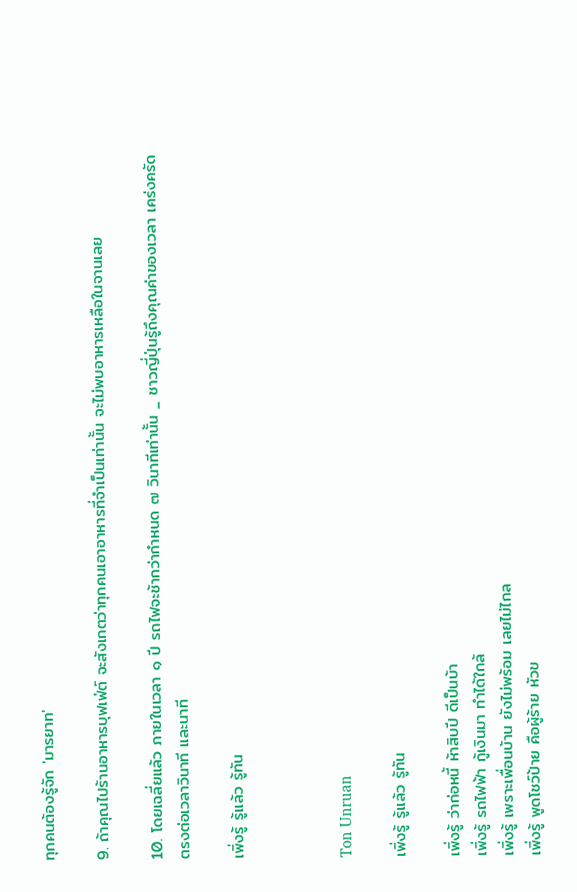ทุกคนต้องรู้จัก 'มารยาท'

9. ถ้าคุณไปร้านอาหารบุฟเฟ่ต์ จะสังเกตว่าทุกคนเอาอาหารที่จำเป็นเท่านั้น จะไม่พบอาหารเหลือในจานเลย

10. โดยเฉลี่ยแล้ว ภายในเวลา ๑ ปี รถไฟจะช้ากว่ากำหนด ๗ วินาทีเท่านั้น _ ชาวญี่ปุ่นรู้ถึงคุณค่าของเวลา เคร่งครัด ตรงต่อเวลาวินาที และนาที

เพิ่งรู้ รู้เเล้ว รู้ทัน



Ton Unruan

เพิ่งรู้ รู้เเล้ว รู้ทัน

เพิ่งรู้ ว่าก่อหนี้ ห้าสิบปี ดีเป็นบ้า
เพิ่งรู้ รถไฟฟ้า กู้เงินมา ทำได้ใกล้
เพิ่งรู้ เพราะเพื่อนบ้าน ยังไม่พร้อม เลยไม่ไกล
เพิ่งรู้ พูดโชว์ป้าย คือผู้ร้าย หัวข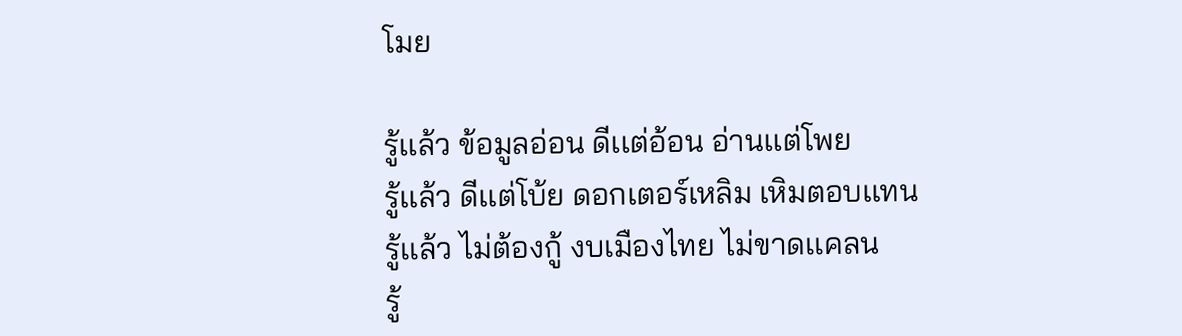โมย

รู้เเล้ว ข้อมูลอ่อน ดีเเต่อ้อน อ่านเเต่โพย
รู้เเล้ว ดีเเต่โบ้ย ดอกเตอร์เหลิม เหิมตอบเเทน
รู้เเล้ว ไม่ต้องกู้ งบเมืองไทย ไม่ขาดเเคลน
รู้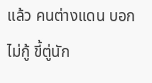เเล้ว คนต่างเเดน บอกไม่กู้ ขี้ตู่นัก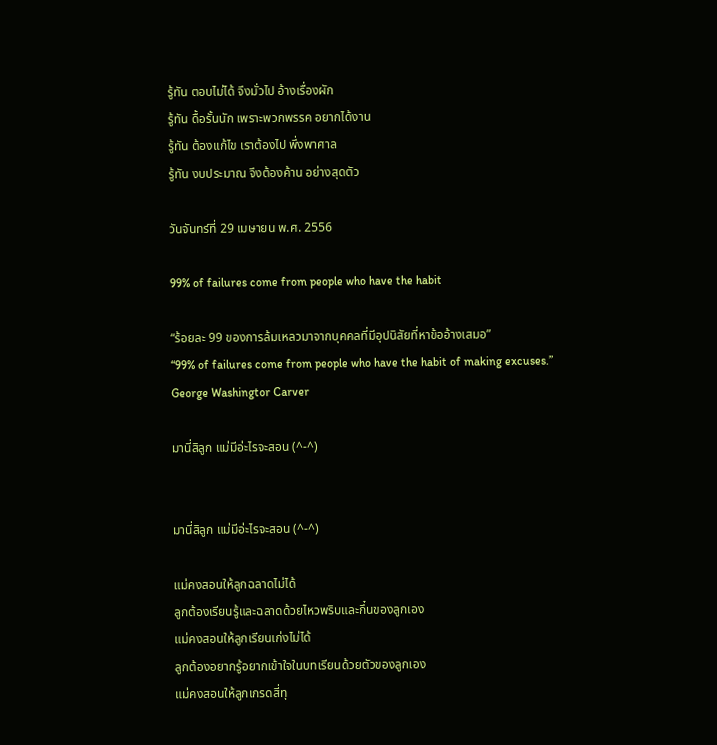รู้ทัน ตอบไม่ได้ จึงมั่วไป อ้างเรื่องผัก
รู้ทัน ดื้อรั้นนัก เพราะพวกพรรค อยากได้งาน
รู้ทัน ต้องเเก้ไข เราต้องไป พึ่งพาศาล
รู้ทัน งบประมาณ จึงต้องค้าน อย่างสุดตัว

วันจันทร์ที่ 29 เมษายน พ.ศ. 2556

99% of failures come from people who have the habit

“ร้อยละ 99 ของการล้มเหลวมาจากบุคคลที่มีอุปนิสัยที่หาข้ออ้างเสมอ”
“99% of failures come from people who have the habit of making excuses.”
George Washingtor Carver

มานี่สิลูก แม่มีอ่ะไรจะสอน (^-^)


มานี่สิลูก แม่มีอ่ะไรจะสอน (^-^)

แม่คงสอนให้ลูกฉลาดไม่ได้
ลูกต้องเรียนรู้และฉลาดด้วยไหวพริบและกึ๋นของลูกเอง
แม่คงสอนให้ลูกเรียนเก่งไม่ได้
ลูกต้องอยากรู้อยากเข้าใจในบทเรียนด้วยตัวของลูกเอง
แม่คงสอนให้ลูกเกรดสี่ทุ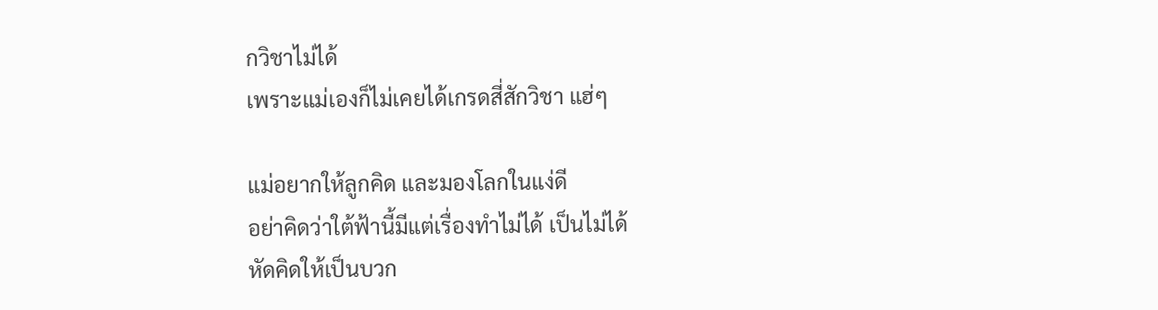กวิชาไม่ได้
เพราะแม่เองก็ไม่เคยได้เกรดสี่สักวิชา แฮ่ๆ

แม่อยากให้ลูกคิด และมองโลกในแง่ดี
อย่าคิดว่าใต้ฟ้านี้มีแต่เรื่องทำไม่ได้ เป็นไม่ได้
หัดคิดให้เป็นบวก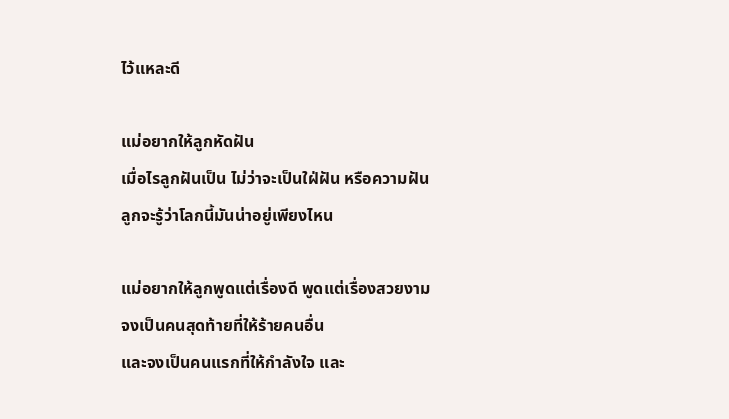ไว้แหละดี

แม่อยากให้ลูกหัดฝัน
เมื่อไรลูกฝันเป็น ไม่ว่าจะเป็นใฝ่ฝัน หรือความฝัน
ลูกจะรู้ว่าโลกนี้มันน่าอยู่เพียงไหน

แม่อยากให้ลูกพูดแต่เรื่องดี พูดแต่เรื่องสวยงาม
จงเป็นคนสุดท้ายที่ให้ร้ายคนอื่น
และจงเป็นคนแรกที่ให้กำลังใจ และ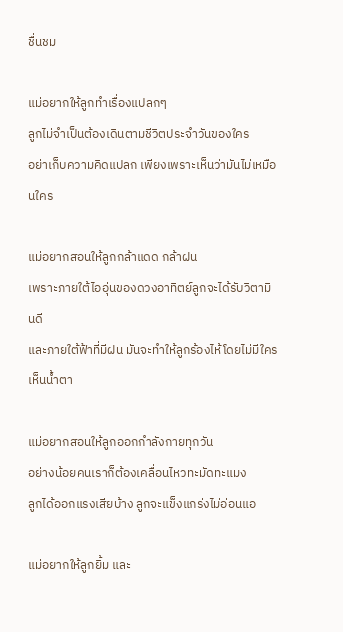ชื่นชม

แม่อยากให้ลูกทำเรื่องแปลกๆ
ลูกไม่จำเป็นต้องเดินตามชีวิตประจำวันของใคร
อย่าเก็บความคิดแปลก เพียงเพราะเห็นว่ามันไม่เหมือนใคร

แม่อยากสอนให้ลูกกล้าแดด กล้าฝน
เพราะภายใต้ไออุ่นของดวงอาทิตย์ลูกจะได้รับวิตามินดี
และภายใต้ฟ้าที่มีฝน มันจะทำให้ลูกร้องไห้โดยไม่มีใครเห็นน้ำตา

แม่อยากสอนให้ลูกออกกำลังกายทุกวัน
อย่างน้อยคนเราก็ต้องเคลื่อนไหวทะมัดทะแมง
ลูกได้ออกแรงเสียบ้าง ลูกจะแข็งแกร่งไม่อ่อนแอ

แม่อยากให้ลูกยิ้ม และ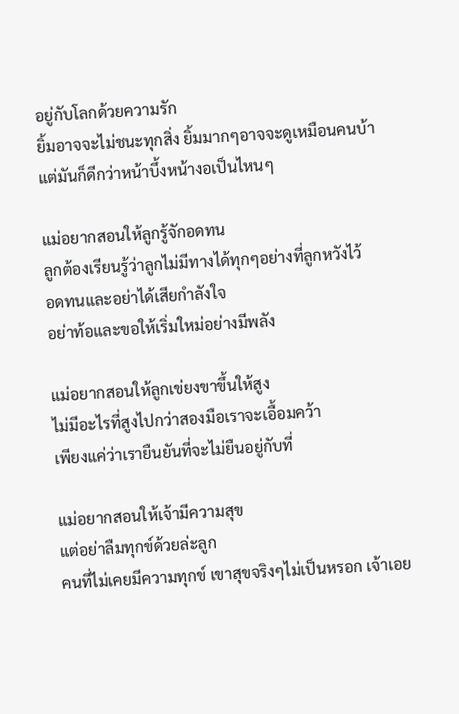อยู่กับโลกด้วยความรัก
ยิ้มอาจจะไม่ชนะทุกสิ่ง ยิ้มมากๆอาจจะดูเหมือนคนบ้า
แต่มันก็ดีกว่าหน้าบึ้งหน้างอเป็นไหนๆ

แม่อยากสอนให้ลูกรู้จักอดทน
ลูกต้องเรียนรู้ว่าลูกไม่มีทางได้ทุกๆอย่างที่ลูกหวังไว้
อดทนและอย่าได้เสียกำลังใจ
อย่าท้อและขอให้เริ่มใหม่อย่างมีพลัง

แม่อยากสอนให้ลูกเข่ยงขาขึ้นให้สูง
ไม่มีอะไรที่สูงไปกว่าสองมือเราจะเอื้อมคว้า
เพียงแค่ว่าเรายืนยันที่จะไม่ยืนอยู่กับที่

แม่อยากสอนให้เจ้ามีความสุข
แต่อย่าลืมทุกข์ด้วยล่ะลูก
คนที่ไม่เคยมีความทุกข์ เขาสุขจริงๆไม่เป็นหรอก เจ้าเอย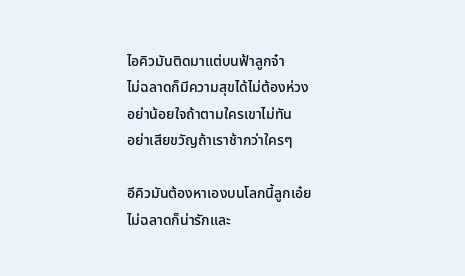ไอคิวมันติดมาแต่บนฟ้าลูกจ๋า
ไม่ฉลาดก็มีความสุขได้ไม่ต้องห่วง
อย่าน้อยใจถ้าตามใครเขาไม่ทัน
อย่าเสียขวัญถ้าเราช้ากว่าใครๆ

อีคิวมันต้องหาเองบนโลกนี้ลูกเอ๋ย
ไม่ฉลาดก็น่ารักและ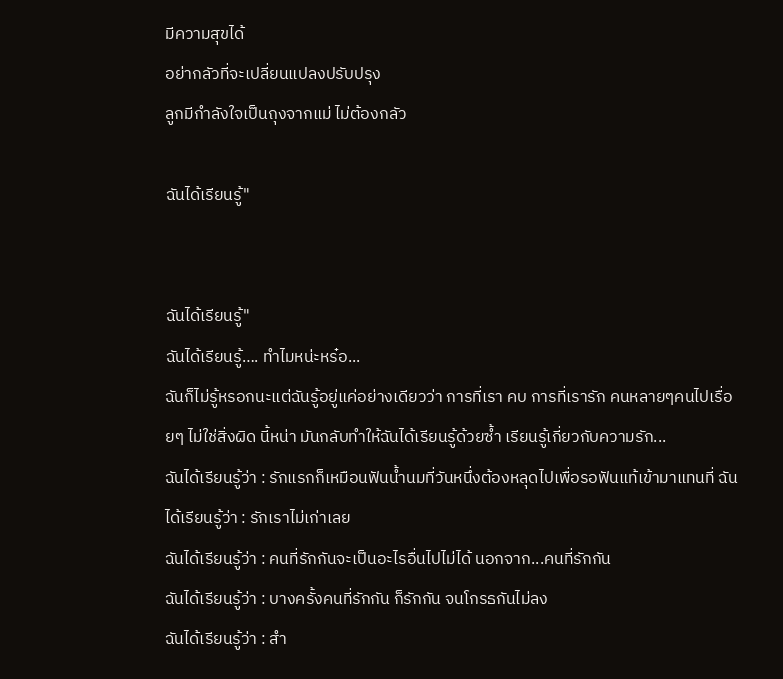มีความสุขได้
อย่ากลัวที่จะเปลี่ยนแปลงปรับปรุง
ลูกมีกำลังใจเป็นถุงจากแม่ ไม่ต้องกลัว

ฉันได้เรียนรู้"


ฉันได้เรียนรู้"
ฉันได้เรียนรู้…. ทำไมหน่ะหร๋อ...
ฉันก็ไม่รู้หรอกนะแต่ฉันรู้อยู่แค่อย่างเดียวว่า การที่เรา คบ การที่เรารัก คนหลายๆคนไปเรื่อยๆ ไม่ใช่สิ่งผิด นี้หน่า มันกลับทำให้ฉันได้เรียนรู้ด้วยซ้ำ เรียนรู้เกี่ยวกับความรัก...
ฉันได้เรียนรู้ว่า : รักแรกก็เหมือนฟันน้ำนมที่วันหนึ่งต้องหลุดไปเพื่อรอฟันแท้เข้ามาแทนที่ ฉันได้เรียนรู้ว่า : รักเราไม่เก่าเลย
ฉันได้เรียนรู้ว่า : คนที่รักกันจะเป็นอะไรอื่นไปไม่ได้ นอกจาก...คนที่รักกัน
ฉันได้เรียนรู้ว่า : บางครั้งคนที่รักกัน ก็รักกัน จนโกรธกันไม่ลง
ฉันได้เรียนรู้ว่า : สำ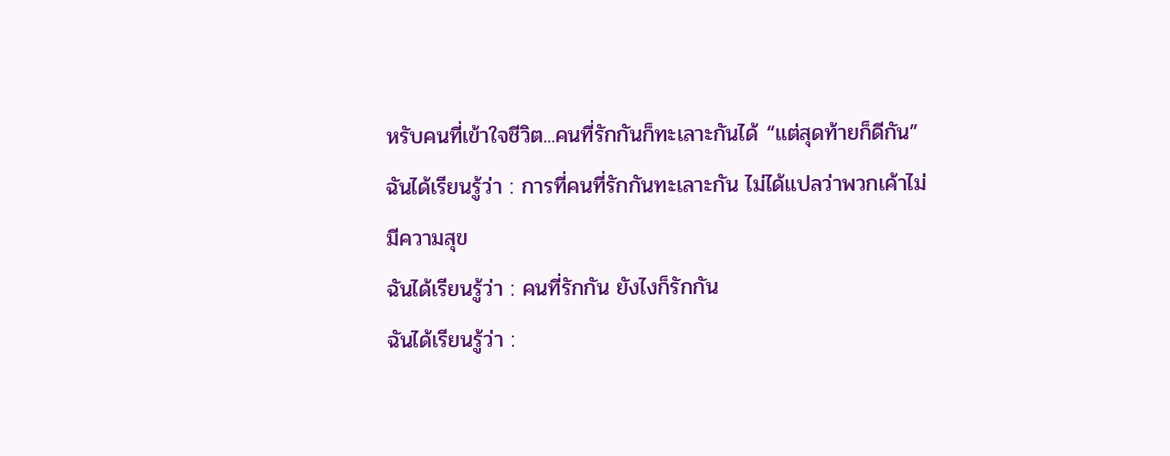หรับคนที่เข้าใจชีวิต...คนที่รักกันก็ทะเลาะกันได้ “แต่สุดท้ายก็ดีกัน”
ฉันได้เรียนรู้ว่า : การที่คนที่รักกันทะเลาะกัน ไม่ได้แปลว่าพวกเค้าไม่มีความสุข
ฉันได้เรียนรู้ว่า : คนที่รักกัน ยังไงก็รักกัน
ฉันได้เรียนรู้ว่า :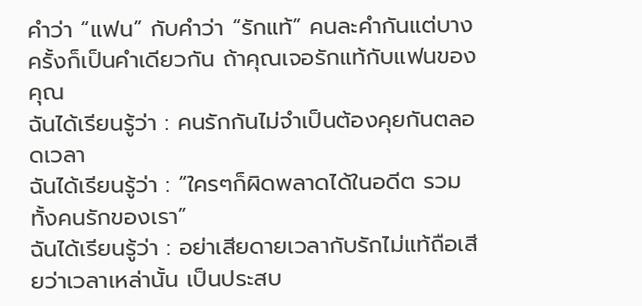คำว่า “แฟน” กับคำว่า “รักแท้” คนละคำกันแต่บางครั้งก็เป็นคำเดียวกัน ถ้าคุณเจอรักแท้กับแฟนของคุณ
ฉันได้เรียนรู้ว่า : คนรักกันไม่จำเป็นต้องคุยกันตลอดเวลา
ฉันได้เรียนรู้ว่า : “ใครๆก็ผิดพลาดได้ในอดีต รวมทั้งคนรักของเรา”
ฉันได้เรียนรู้ว่า : อย่าเสียดายเวลากับรักไม่แท้ถือเสียว่าเวลาเหล่านั้น เป็นประสบ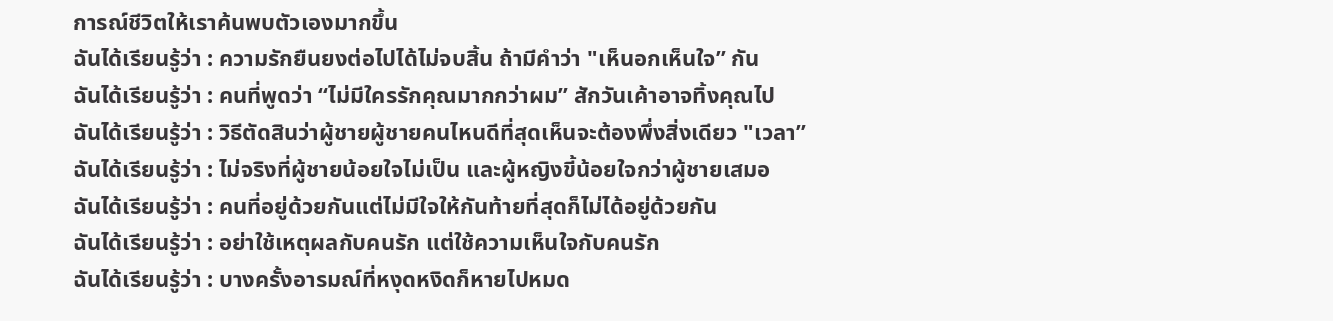การณ์ชีวิตให้เราค้นพบตัวเองมากขึ้น
ฉันได้เรียนรู้ว่า : ความรักยืนยงต่อไปได้ไม่จบสิ้น ถ้ามีคำว่า "เห็นอกเห็นใจ” กัน
ฉันได้เรียนรู้ว่า : คนที่พูดว่า “ไม่มีใครรักคุณมากกว่าผม” สักวันเค้าอาจทิ้งคุณไป
ฉันได้เรียนรู้ว่า : วิธีตัดสินว่าผู้ชายผู้ชายคนไหนดีที่สุดเห็นจะต้องพึ่งสิ่งเดียว "เวลา”
ฉันได้เรียนรู้ว่า : ไม่จริงที่ผู้ชายน้อยใจไม่เป็น และผู้หญิงขี้น้อยใจกว่าผู้ชายเสมอ
ฉันได้เรียนรู้ว่า : คนที่อยู่ด้วยกันแต่ไม่มีใจให้กันท้ายที่สุดก็ไม่ได้อยู่ด้วยกัน
ฉันได้เรียนรู้ว่า : อย่าใช้เหตุผลกับคนรัก แต่ใช้ความเห็นใจกับคนรัก
ฉันได้เรียนรู้ว่า : บางครั้งอารมณ์ที่หงุดหงิดก็หายไปหมด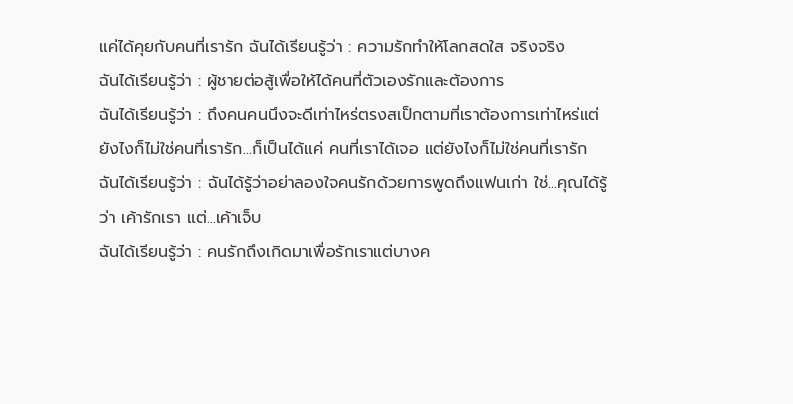แค่ได้คุยกับคนที่เรารัก ฉันได้เรียนรู้ว่า : ความรักทำให้โลกสดใส จริงจริง
ฉันได้เรียนรู้ว่า : ผู้ชายต่อสู้เพื่อให้ได้คนที่ตัวเองรักและต้องการ
ฉันได้เรียนรู้ว่า : ถึงคนคนนึงจะดีเท่าไหร่ตรงสเป็กตามที่เราต้องการเท่าไหร่แต่ยังไงก็ไม่ใช่คนที่เรารัก...ก็เป็นได้แค่ คนที่เราได้เจอ แต่ยังไงก็ไม่ใช่คนที่เรารัก
ฉันได้เรียนรู้ว่า : ฉันได้รู้ว่าอย่าลองใจคนรักด้วยการพูดถึงแฟนเก่า ใช่...คุณได้รู้ว่า เค้ารักเรา แต่...เค้าเจ็บ
ฉันได้เรียนรู้ว่า : คนรักถึงเกิดมาเพื่อรักเราแต่บางค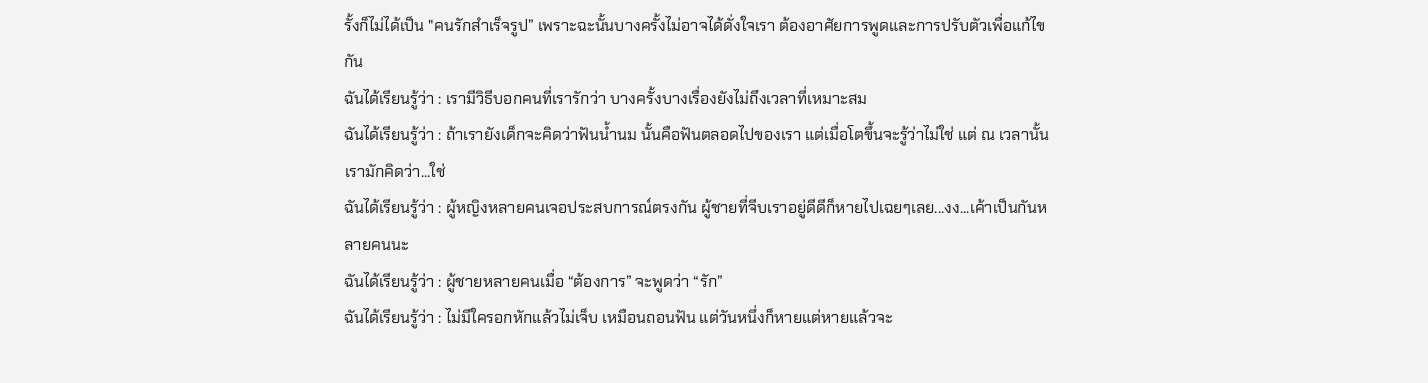รั้งก็ไม่ได้เป็น "คนรักสำเร็จรูป” เพราะฉะนั้นบางครั้งไม่อาจได้ดั่งใจเรา ต้องอาศัยการพูดและการปรับตัวเพื่อแก้ไขกัน
ฉันได้เรียนรู้ว่า : เรามีวิธีบอกคนที่เรารักว่า บางครั้งบางเรื่องยังไม่ถึงเวลาที่เหมาะสม
ฉันได้เรียนรู้ว่า : ถ้าเรายังเด็กจะคิดว่าฟันน้ำนม นั้นคือฟันตลอดไปของเรา แต่เมื่อโตขึ้นจะรู้ว่าไม่ใช่ แต่ ณ เวลานั้นเรามักคิดว่า...ใช่
ฉันได้เรียนรู้ว่า : ผู้หญิงหลายคนเจอประสบการณ์ตรงกัน ผู้ชายที่จีบเราอยู่ดีดีก็หายไปเฉยๆเลย...งง...เค้าเป็นกันหลายคนนะ
ฉันได้เรียนรู้ว่า : ผู้ชายหลายคนเมื่อ “ต้องการ” จะพูดว่า “รัก”
ฉันได้เรียนรู้ว่า : ไม่มีใครอกหักแล้วไม่เจ็บ เหมือนถอนฟัน แต่วันหนึ่งก็หายแต่หายแล้วจะ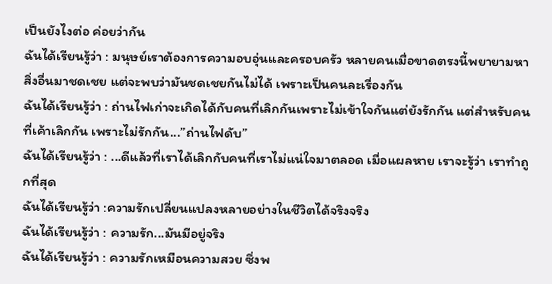เป็นยังไงต่อ ค่อยว่ากัน
ฉันได้เรียนรู้ว่า : มนุษย์เราต้องการความอบอุ่นและครอบครัว หลายคนเมื่อขาดตรงนี้พยายามหาสิ่งอื่นมาชดเชย แต่จะพบว่ามันชดเชยกันไม่ได้ เพราะเป็นคนละเรื่องกัน
ฉันได้เรียนรู้ว่า : ถ่านไฟเก่าจะเกิดได้กับคนที่เลิกกันเพราะไม่เข้าใจกันแต่ยังรักกัน แต่สำหรับคนที่เค้าเลิกกัน เพราะไม่รักกัน...”ถ่านไฟดับ”
ฉันได้เรียนรู้ว่า : ...ดีแล้วที่เราได้เลิกกับคนที่เราไม่แน่ใจมาตลอด เมื่อแผลหาย เราจะรู้ว่า เราทำถูกที่สุด
ฉันได้เรียนรู้ว่า :ความรักเปลี่ยนแปลงหลายอย่างในชีวิตได้จริงจริง
ฉันได้เรียนรู้ว่า : ความรัก...มันมีอยู่จริง
ฉันได้เรียนรู้ว่า : ความรักเหมือนความสวย ซึ่งพ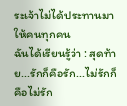ระเจ้าไม่ได้ประทานมาให้คนทุกคน
ฉันได้เรียนรู้ว่า : สุดท้าย...รักก็คือรัก...ไม่รักก็คือไม่รัก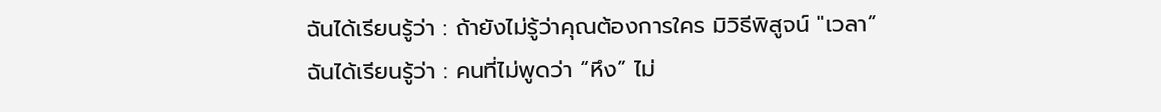ฉันได้เรียนรู้ว่า : ถ้ายังไม่รู้ว่าคุณต้องการใคร มิวิธีพิสูจน์ "เวลา”
ฉันได้เรียนรู้ว่า : คนที่ไม่พูดว่า “หึง” ไม่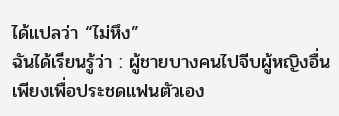ได้แปลว่า “ไม่หึง”
ฉันได้เรียนรู้ว่า : ผู้ชายบางคนไปจีบผู้หญิงอื่นเพียงเพื่อประชดแฟนตัวเอง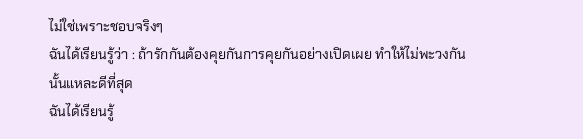ไม่ใช่เพราะชอบจริงๆ
ฉันได้เรียนรู้ว่า : ถ้ารักกันต้องคุยกันการคุยกันอย่างเปิดเผย ทำให้ไม่พะวงกัน นั้นแหละดีที่สุด
ฉันได้เรียนรู้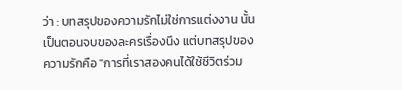ว่า : บทสรุปของความรักไม่ใช่การแต่งงาน นั้นเป็นตอนจบของละครเรื่องนึง แต่บทสรุปของความรักคือ "การที่เราสองคนได้ใช้ชีวิตร่วม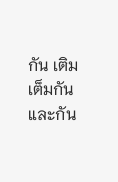กัน เติมเต็มกันและกัน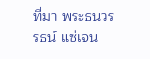ที่มา พระธนวรรธน์ แซ่เจน